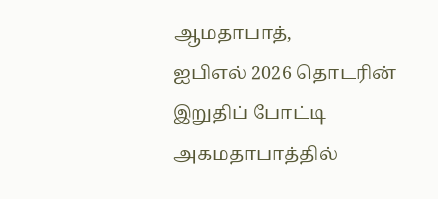ஆமதாபாத்,
ஐபிஎல் 2026 தொடரின் இறுதிப் போட்டி அகமதாபாத்தில்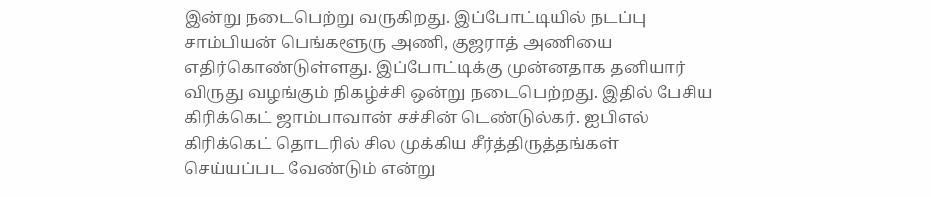இன்று நடைபெற்று வருகிறது. இப்போட்டியில் நடப்பு சாம்பியன் பெங்களூரு அணி, குஜராத் அணியை எதிர்கொண்டுள்ளது. இப்போட்டிக்கு முன்னதாக தனியார் விருது வழங்கும் நிகழ்ச்சி ஒன்று நடைபெற்றது. இதில் பேசிய கிரிக்கெட் ஜாம்பாவான் சச்சின் டெண்டுல்கர். ஐபிஎல் கிரிக்கெட் தொடரில் சில முக்கிய சீர்த்திருத்தங்கள் செய்யப்பட வேண்டும் என்று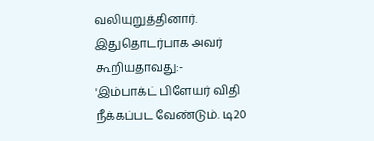வலியுறுத்தினார்.
இதுதொடர்பாக அவர் கூறியதாவது:-
'இம்பாக்ட் பிளேயர் விதி நீக்கப்பட வேண்டும். டி20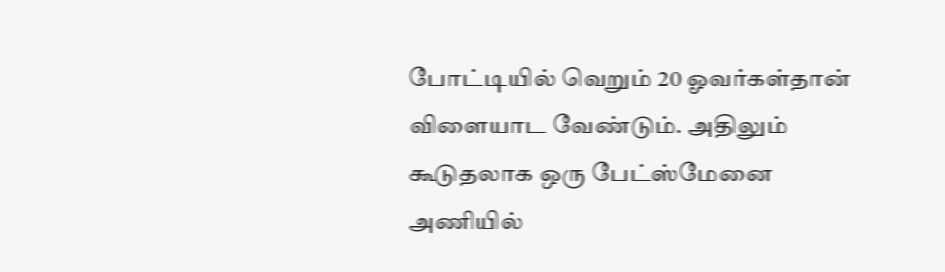போட்டியில் வெறும் 20 ஓவர்கள்தான் விளையாட வேண்டும். அதிலும் கூடுதலாக ஒரு பேட்ஸ்மேனை அணியில்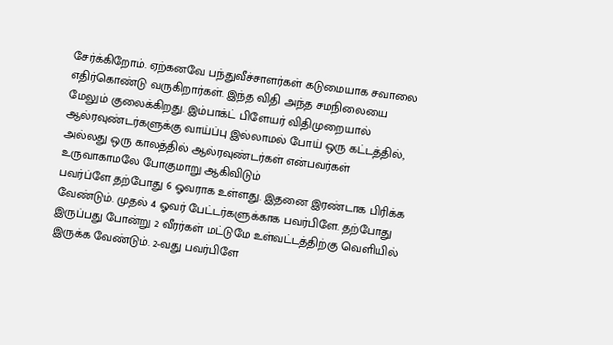சேர்க்கிறோம். ஏற்கனவே பந்துவீச்சாளர்கள் கடுமையாக சவாலை எதிர்கொண்டு வருகிறார்கள். இந்த விதி அந்த சமநிலையை மேலும் குலைக்கிறது. இம்பாக்ட் பிளேயர் விதிமுறையால் ஆல்ரவுண்டர்களுக்கு வாய்ப்பு இல்லாமல் போய் ஒரு கட்டத்தில், அல்லது ஒரு காலத்தில் ஆல்ரவுண்டர்கள் என்பவர்கள் உருவாகாமலே போகுமாறு ஆகிவிடும்
பவர்ப்ளே தற்போது 6 ஓவராக உள்ளது. இதனை இரண்டாக பிரிக்க வேண்டும். முதல் 4 ஓவர் பேட்டர்களுக்காக பவர்பிளே. தற்போது இருப்பது போன்று 2 வீரர்கள் மட்டுமே உள்வட்டத்திற்கு வெளியில் இருக்க வேண்டும். 2-வது பவர்பிளே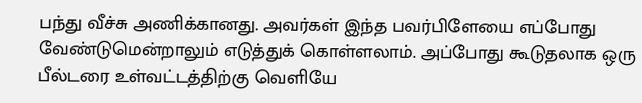பந்து வீச்சு அணிக்கானது. அவர்கள் இந்த பவர்பிளேயை எப்போது வேண்டுமென்றாலும் எடுத்துக் கொள்ளலாம். அப்போது கூடுதலாக ஒரு பீல்டரை உள்வட்டத்திற்கு வெளியே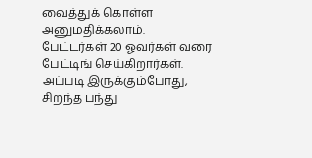வைத்துக் கொள்ள அனுமதிக்கலாம்.
பேட்டர்கள் 20 ஓவர்கள் வரை பேட்டிங் செய்கிறார்கள். அப்படி இருக்கும்போது, சிறந்த பந்து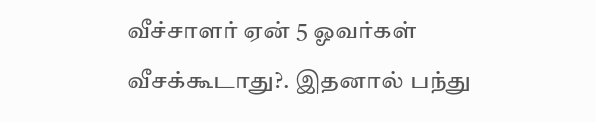வீச்சாளர் ஏன் 5 ஓவர்கள் வீசக்கூடாது?. இதனால் பந்து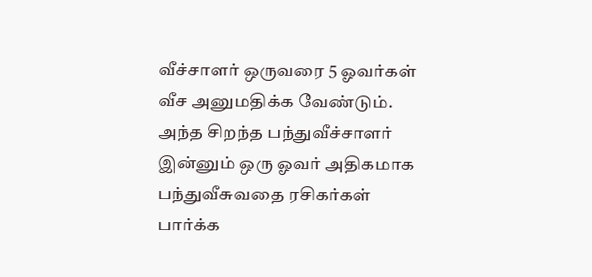வீச்சாளர் ஒருவரை 5 ஓவர்கள் வீச அனுமதிக்க வேண்டும். அந்த சிறந்த பந்துவீச்சாளர் இன்னும் ஒரு ஓவர் அதிகமாக பந்துவீசுவதை ரசிகர்கள் பார்க்க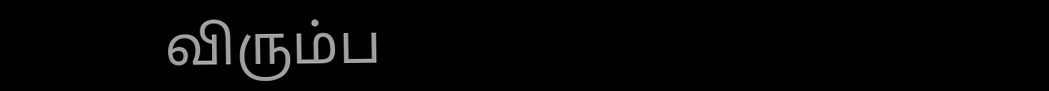விரும்ப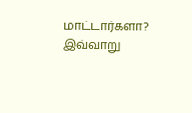மாட்டார்களா?
இவ்வாறு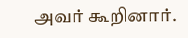அவர் கூறினார்.